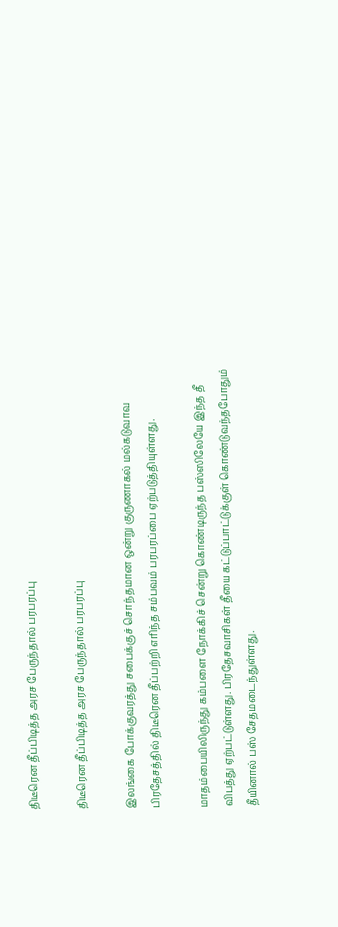திடீரென தீப்பிடித்த அரச பேருந்தால் பரபரப்பு

திடீரென தீப்பிடித்த அரச பேருந்தால் பரபரப்பு

இலங்கை போக்குவரத்து சபைக்குச் சொந்தமான ஒன்று குருணாகல் மல்கடுவாவ பிரதேசத்தில் திடீரென தீப்பற்றி எரிந்த சம்பவம் பரபரப்பை ஏற்படுத்தியுள்ளது.

மாதம்பையிலிருந்து கம்பளை நோக்கிச் சென்று கொண்டிருந்த பஸ்ஸிலேயே இந்த தீ விபத்து ஏற்பட்டுள்ளது. பிரதேசவாசிகள் தீயை கட்டுப்பாட்டுக்குள் கொண்டுவந்தபோதும் தீயினால் பஸ் சேதமடைந்துள்ளது.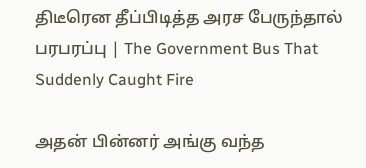திடீரென தீப்பிடித்த அரச பேருந்தால் பரபரப்பு | The Government Bus That Suddenly Caught Fire

அதன் பின்னர் அங்கு வந்த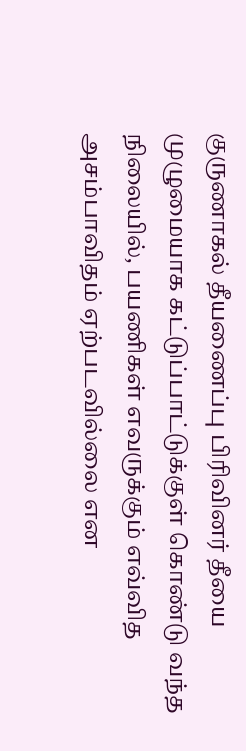குருணாகல் தீயணைப்பு பிரிவினர் தீயை முழுமையாக கட்டுப்பாட்டுக்குள் கொண்டு வந்த நிலையில், பயணிகள் எவருக்கும் எவ்வித அசம்பாவிதம் ஏற்படவில்லை என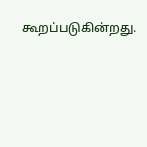கூறப்படுகின்றது.